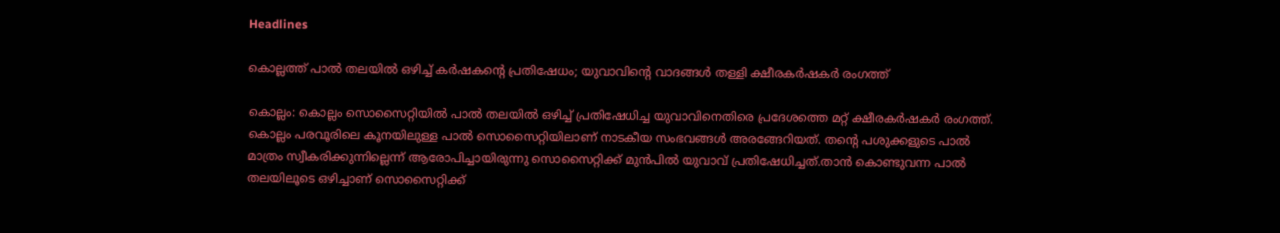Headlines

കൊല്ലത്ത് പാൽ തലയിൽ ഒഴിച്ച് കർഷകൻ്റെ പ്രതിഷേധം; യുവാവിന്റെ വാദങ്ങൾ തള്ളി ക്ഷീരകർഷകർ രംഗത്ത്

കൊല്ലം: കൊല്ലം സൊസൈറ്റിയില്‍ പാല്‍ തലയില്‍ ഒഴിച്ച് പ്രതിഷേധിച്ച യുവാവിനെതിരെ പ്രദേശത്തെ മറ്റ് ക്ഷീരകർഷകർ രംഗത്ത്. കൊല്ലം പരവൂരിലെ കൂനയിലുള്ള പാല്‍ സൊസൈറ്റിയിലാണ് നാടകീയ സംഭവങ്ങള്‍ അരങ്ങേറിയത്. തന്റെ പശുക്കളുടെ പാൽ മാത്രം സ്വീകരിക്കുന്നില്ലെന്ന് ആരോപിച്ചായിരുന്നു സൊസൈറ്റിക്ക് മുൻപിൽ യുവാവ് പ്രതിഷേധിച്ചത്.താൻ കൊണ്ടുവന്ന പാൽ തലയിലൂടെ ഒഴിച്ചാണ് സൊസൈറ്റിക്ക്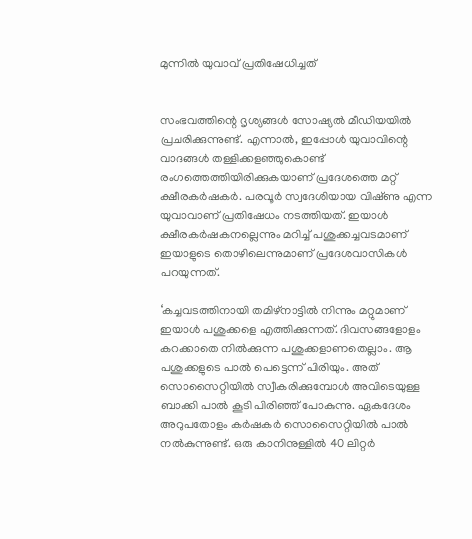മുന്നിൽ യുവാവ് പ്രതിഷേധിച്ചത്


സംഭവത്തിന്റെ ദൃശ്യങ്ങൾ സോഷ്യൽ മീഡിയയിൽ പ്രചരിക്കുന്നുണ്ട്. എന്നാൽ, ഇപ്പോൾ യുവാവിന്റെ വാദങ്ങൾ തള്ളിക്കള‌ഞ്ഞുകൊണ്ട് രംഗത്തെത്തിയിരിക്കുകയാണ് പ്രദേശത്തെ മറ്റ് ക്ഷീരകർഷകർ. പരവൂർ സ്വദേശിയായ വിഷ്‌ണു എന്ന യുവാവാണ് പ്രതിഷേധം നടത്തിയത്. ഇയാൾ ക്ഷീരകർഷകനല്ലെന്നും മറിച്ച് പശുക്കച്ചവടമാണ് ഇയാളുടെ തൊഴിലെന്നുമാണ് പ്രദേശവാസികൾ പറയുന്നത്.

‘കച്ചവടത്തിനായി തമിഴ്‌നാട്ടിൽ നിന്നും മറ്റുമാണ് ഇയാൾ പശുക്കളെ എത്തിക്കുന്നത്. ദിവസങ്ങളോളം കറക്കാതെ നിൽക്കുന്ന പശുക്കളാണതെല്ലാം. ആ പശുക്കളുടെ പാൽ പെട്ടെന്ന് പിരിയും. അത് സൊസൈറ്റിയിൽ സ്വീകരിക്കുമ്പോൾ അവിടെയുള്ള ബാക്കി പാൽ കൂടി പിരിഞ്ഞ് പോകുന്നു. ഏകദേശം അറുപതോളം കർഷകർ സൊസൈറ്റിയിൽ പാൽ നൽകുന്നുണ്ട്. ഒരു കാനിനുള്ളിൽ 40 ലിറ്റർ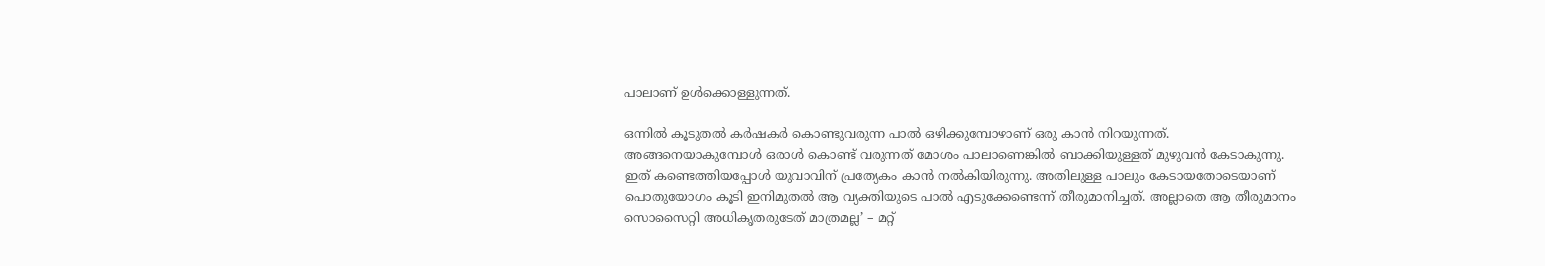പാലാണ് ഉൾക്കൊള്ളുന്നത്.

ഒന്നിൽ കൂടുതൽ കർഷകർ കൊണ്ടുവരുന്ന പാൽ ഒഴിക്കുമ്പോഴാണ് ഒരു കാൻ നിറയുന്നത്. അങ്ങനെയാകുമ്പോൾ ഒരാൾ കൊണ്ട് വരുന്നത് മോശം പാലാണെങ്കിൽ ബാക്കിയുള്ളത് മുഴുവൻ കേടാകുന്നു. ഇത് കണ്ടെത്തിയപ്പോൾ യുവാവിന് പ്രത്യേകം കാൻ നൽകിയിരുന്നു. അതിലുള്ള പാലും കേടായതോടെയാണ് പൊതുയോഗം കൂടി ഇനിമുതൽ ആ വ്യക്തിയുടെ പാൽ എടുക്കേണ്ടെന്ന് തീരുമാനിച്ചത്. അല്ലാതെ ആ തീരുമാനം സൊസൈറ്റി അധികൃതരുടേത് മാത്രമല്ല’ – മറ്റ്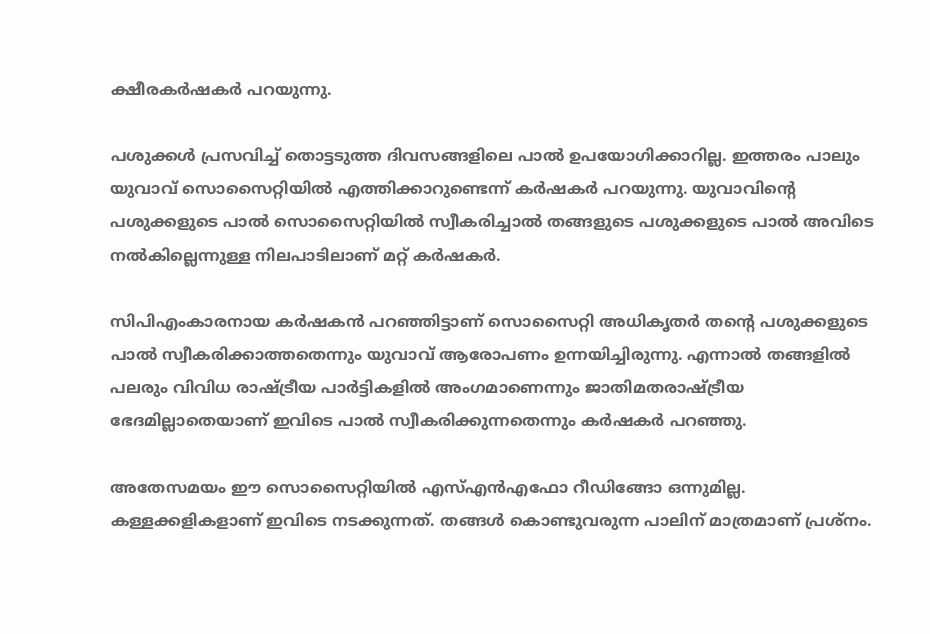ക്ഷീരകർഷകർ പറയുന്നു.

പശുക്കൾ പ്രസവിച്ച് തൊട്ടടുത്ത ദിവസങ്ങളിലെ പാൽ ഉപയോഗിക്കാറില്ല. ഇത്തരം പാലും യുവാവ് സൊസൈറ്റിയിൽ എത്തിക്കാറുണ്ടെന്ന് കർഷകർ പറയുന്നു. യുവാവിന്റെ പശുക്കളുടെ പാൽ സൊസൈറ്റിയിൽ സ്വീകരിച്ചാൽ തങ്ങളുടെ പശുക്കളുടെ പാൽ അവിടെ നൽകില്ലെന്നുള്ള നിലപാടിലാണ് മറ്റ് കർഷകർ.

സിപിഎംകാരനായ കർഷകൻ പറഞ്ഞിട്ടാണ് സൊസൈറ്റി അധികൃതർ തന്റെ പശുക്കളുടെ പാൽ സ്വീകരിക്കാത്തതെന്നും യുവാവ് ആരോപണം ഉന്നയിച്ചിരുന്നു. എന്നാൽ തങ്ങളിൽ പലരും വിവിധ രാഷ്‌ട്രീയ പാർട്ടികളിൽ അംഗമാണെന്നും ജാതിമതരാഷ്‌ട്രീയ ഭേദമില്ലാതെയാണ് ഇവിടെ പാൽ സ്വീകരിക്കുന്നതെന്നും കർഷകർ പറഞ്ഞു.

അതേസമയം ഈ സൊസൈറ്റിയില്‍ എസ്എന്‍എഫോ റീഡിങ്ങോ ഒന്നുമില്ല. കള്ളക്കളികളാണ് ഇവിടെ നടക്കുന്നത്. തങ്ങള്‍ കൊണ്ടുവരുന്ന പാലിന് മാത്രമാണ് പ്രശ്‌നം.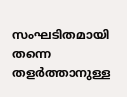സംഘടിതമായി തന്നെ തളര്‍ത്താനുള്ള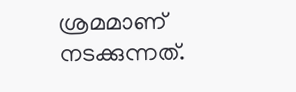ശ്രമമാണ് നടക്കുന്നത്.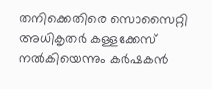തനിക്കെതിരെ സൊസൈറ്റി അധികൃതര്‍ കള്ളക്കേസ് നല്‍കിയെന്നും കര്‍ഷകന്‍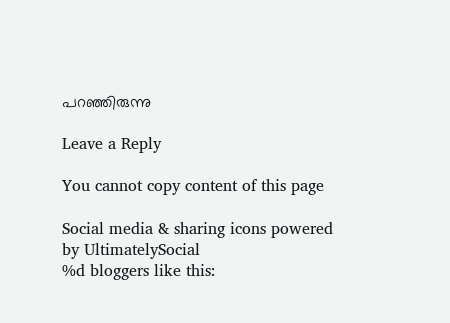പറഞ്ഞിരുന്നു

Leave a Reply

You cannot copy content of this page

Social media & sharing icons powered by UltimatelySocial
%d bloggers like this: